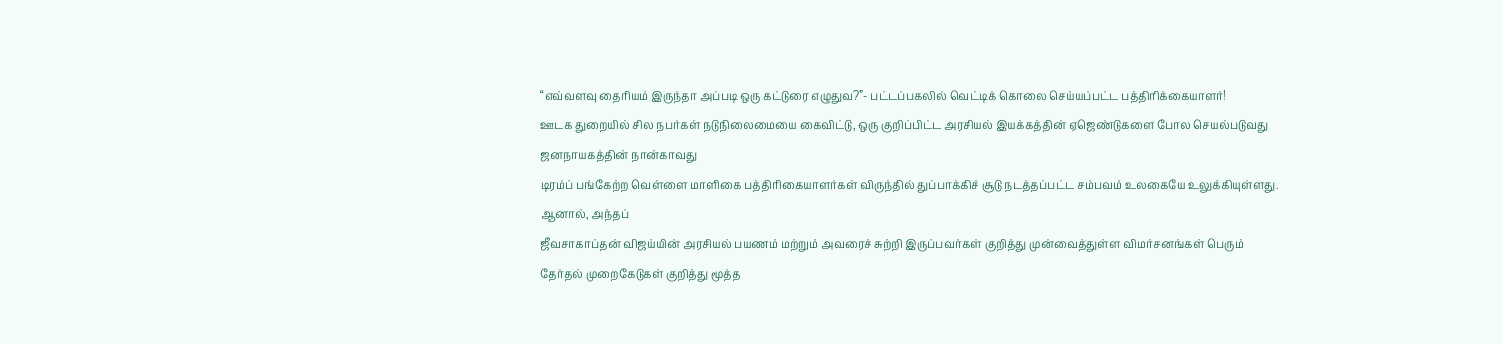“எவ்வளவு தைரியம் இருந்தா அப்படி ஒரு கட்டுரை எழுதுவ?”- பட்டப்பகலில் வெட்டிக் கொலை செய்யப்பட்ட பத்திரிக்கையாளர்!
ஊடக துறையில் சில நபர்கள் நடுநிலைமையை கைவிட்டு, ஒரு குறிப்பிட்ட அரசியல் இயக்கத்தின் ஏஜெண்டுகளை போல செயல்படுவது ஜனநாயகத்தின் நான்காவது
டிரம்ப் பங்கேற்ற வெள்ளை மாளிகை பத்திரிகையாளர்கள் விருந்தில் துப்பாக்கிச் சூடு நடத்தப்பட்ட சம்பவம் உலகையே உலுக்கியுள்ளது. ஆனால், அந்தப்
ஜீவசாகாப்தன் விஜய்யின் அரசியல் பயணம் மற்றும் அவரைச் சுற்றி இருப்பவர்கள் குறித்து முன்வைத்துள்ள விமர்சனங்கள் பெரும்
தேர்தல் முறைகேடுகள் குறித்து மூத்த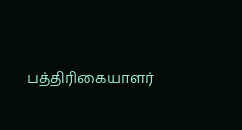பத்திரிகையாளர்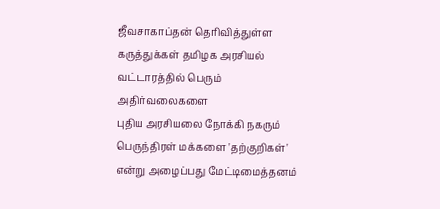ஜீவசாகாப்தன் தெரிவித்துள்ள கருத்துக்கள் தமிழக அரசியல் வட்டாரத்தில் பெரும் அதிர்வலைகளை
புதிய அரசியலை நோக்கி நகரும் பெருந்திரள் மக்களை 'தற்குறிகள்' என்று அழைப்பது மேட்டிமைத்தனம்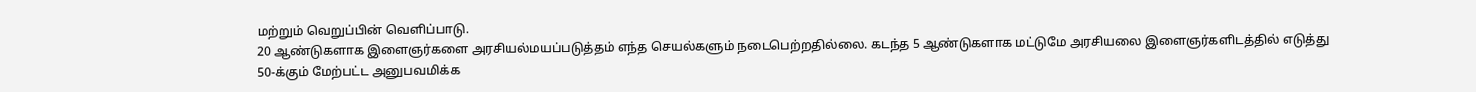மற்றும் வெறுப்பின் வெளிப்பாடு.
20 ஆண்டுகளாக இளைஞர்களை அரசியல்மயப்படுத்தம் எந்த செயல்களும் நடைபெற்றதில்லை. கடந்த 5 ஆண்டுகளாக மட்டுமே அரசியலை இளைஞர்களிடத்தில் எடுத்து
50-க்கும் மேற்பட்ட அனுபவமிக்க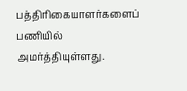பத்திரிகையாளர்களைப் பணியில் அமர்த்தியுள்ளது.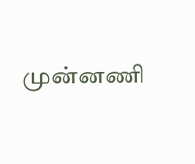முன்னணி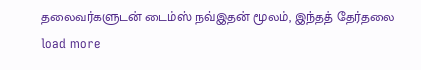தலைவர்களுடன் டைம்ஸ் நவ்இதன் மூலம், இந்தத் தேர்தலை
load more